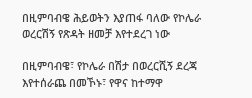በዚምባብዌ ሕይወትን እያጠፋ ባለው የኮሌራ ወረርሽኝ የጽዳት ዘመቻ እየተደረገ ነው

በዚምባብዌ፣ የኮሌራ በሽታ በወረርሺኝ ደረጃ እየተሰራጨ በመኾኑ፣ የዋና ከተማዋ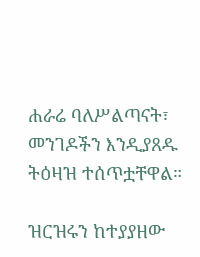ሐራሬ ባለሥልጣናት፣ መንገዶችን እንዲያጸዱ ትዕዛዝ ተሰጥቷቸዋል።

ዝርዝሩን ከተያያዘው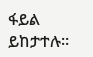ፋይል ይከታተሉ።